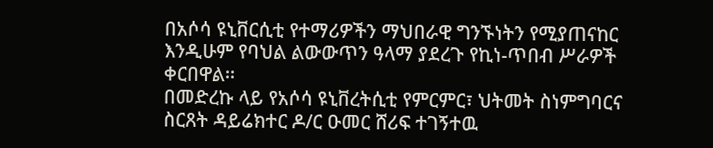በአሶሳ ዩኒቨርሲቲ የተማሪዎችን ማህበራዊ ግንኙነትን የሚያጠናከር እንዲሁም የባህል ልውውጥን ዓላማ ያደረጉ የኪነ-ጥበብ ሥራዎች ቀርበዋል፡፡
በመድረኩ ላይ የአሶሳ ዩኒቨረትሲቲ የምርምር፣ ህትመት ስነምግባርና ስርጸት ዳይሬክተር ዶ/ር ዑመር ሸሪፍ ተገኝተዉ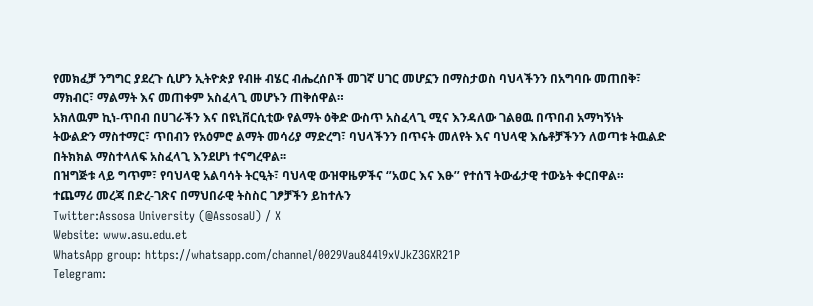የመክፈቻ ንግግር ያደረጉ ሲሆን ኢትዮጵያ የብዙ ብሄር ብሔረሰቦች መገኛ ሀገር መሆኗን በማስታወስ ባህላችንን በአግባቡ መጠበቅ፣ ማክብር፣ ማልማት እና መጠቀም አስፈላጊ መሆኑን ጠቅሰዋል።
አክለዉም ኪነ-ጥበብ በሀገራችን እና በዩኒቨርሲቲው የልማት ዕቅድ ውስጥ አስፈላጊ ሚና እንዳለው ገልፀዉ በጥበብ አማካኝነት ትውልድን ማስተማር፣ ጥበብን የአዕምሮ ልማት መሳሪያ ማድረግ፣ ባህላችንን በጥናት መለየት እና ባህላዊ እሴቶቻችንን ለወጣቱ ትዉልድ በትክክል ማስተላለፍ አስፈላጊ እንደሆነ ተናግረዋል፡፡
በዝግጅቱ ላይ ግጥም፣ የባህላዊ አልባሳት ትርዒት፣ ባህላዊ ውዝዋዜዎችና ‘’አወር እና እፁ’’ የተሰኘ ትውፊታዊ ተውኔት ቀርበዋል።
ተጨማሪ መረጃ በድረ-ገጽና በማህበራዊ ትስስር ገፆቻችን ይከተሉን
Twitter:Assosa University (@AssosaU) / X
Website: www.asu.edu.et
WhatsApp group: https://whatsapp.com/channel/0029Vau844l9xVJkZ3GXR21P
Telegram: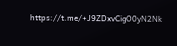https://t.me/+J9ZDxvCigO0yN2Nk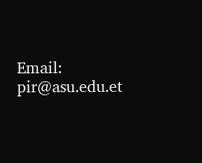Email: pir@asu.edu.et